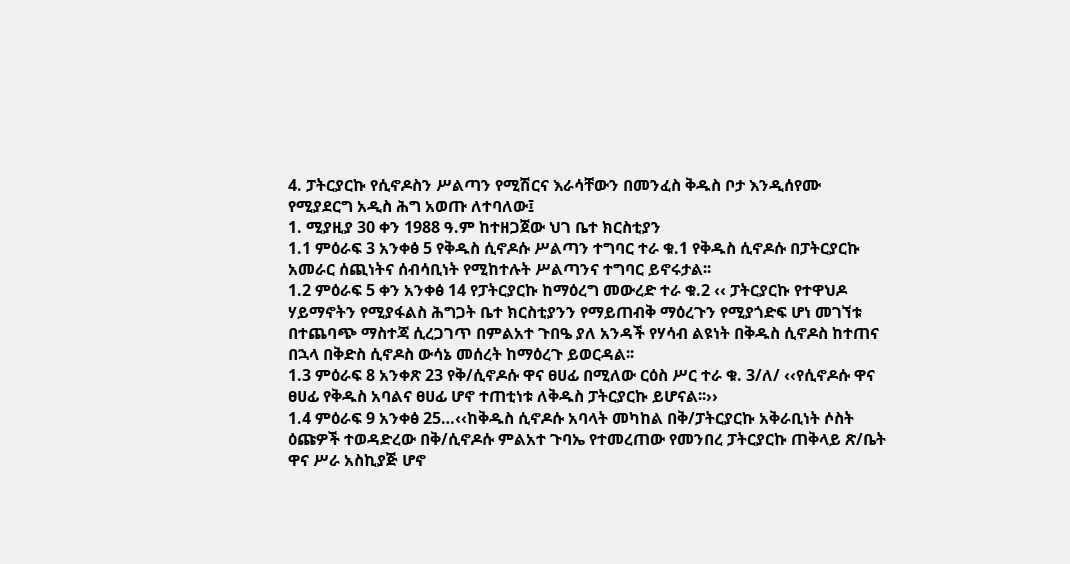4. ፓትርያርኩ የሲኖዶስን ሥልጣን የሚሽርና እራሳቸውን በመንፈስ ቅዱስ ቦታ እንዲሰየሙ የሚያደርግ አዲስ ሕግ አወጡ ለተባለው፤
1. ሚያዚያ 30 ቀን 1988 ዓ.ም ከተዘጋጀው ህገ ቤተ ክርስቲያን
1.1 ምዕራፍ 3 አንቀፅ 5 የቅዱስ ሲኖዶሱ ሥልጣን ተግባር ተራ ቁ.1 የቅዱስ ሲኖዶሱ በፓትርያርኩ አመራር ሰጪነትና ሰብሳቢነት የሚከተሉት ሥልጣንና ተግባር ይኖሩታል፡፡
1.2 ምዕራፍ 5 ቀን አንቀፅ 14 የፓትርያርኩ ከማዕረግ መውረድ ተራ ቁ.2 ‹‹ ፓትርያርኩ የተዋህዶ ሃይማኖትን የሚያፋልስ ሕግጋት ቤተ ክርስቲያንን የማይጠብቅ ማዕረጉን የሚያጎድፍ ሆነ መገኘቱ በተጨባጭ ማስተጃ ሲረጋገጥ በምልአተ ጉበዔ ያለ አንዳች የሃሳብ ልዩነት በቅዱስ ሲኖዶስ ከተጠና በኋላ በቅድስ ሲኖዶስ ውሳኔ መሰረት ከማዕረጉ ይወርዳል፡፡
1.3 ምዕራፍ 8 አንቀጽ 23 የቅ/ሲኖዶሱ ዋና ፀሀፊ በሚለው ርዕስ ሥር ተራ ቁ. 3/ለ/ ‹‹የሲኖዶሱ ዋና ፀሀፊ የቅዱስ አባልና ፀሀፊ ሆኖ ተጠቲነቱ ለቅዱስ ፓትርያርኩ ይሆናል፡፡››
1.4 ምዕራፍ 9 አንቀፅ 25…‹‹ከቅዱስ ሲኖዶሱ አባላት መካከል በቅ/ፓትርያርኩ አቅራቢነት ሶስት ዕጩዎች ተወዳድረው በቅ/ሲኖዶሱ ምልአተ ጉባኤ የተመረጠው የመንበረ ፓትርያርኩ ጠቅላይ ጽ/ቤት ዋና ሥራ አስኪያጅ ሆኖ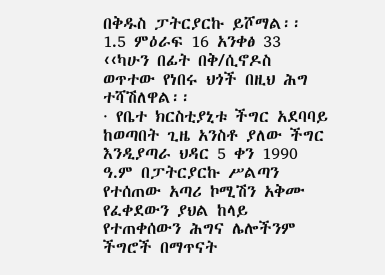በቅዱስ ፓትርያርኩ ይሾማል፡፡
1.5 ምዕራፍ 16 አንቀፅ 33 ‹‹ካሁን በፊት በቅ/ሲኖዶስ ወጥተው የነበሩ ህጎች በዚህ ሕግ ተሻሽለዋል፡፡
· የቤተ ክርስቲያኒቱ ችግር አደባባይ ከወጣበት ጊዜ አንስቶ ያለው ችግር እንዲያጣራ ህዳር 5 ቀን 1990 ዓ.ም በፓትርያርኩ ሥልጣን የተሰጠው አጣሪ ኮሚሽን አቅሙ የፈቀደውን ያህል ከላይ የተጠቀሰውን ሕግና ሌሎችንም ችግሮች በማጥናት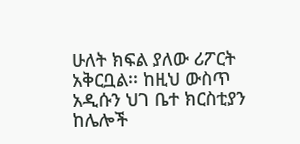ሁለት ክፍል ያለው ሪፖርት አቅርቧል፡፡ ከዚህ ውስጥ አዲሱን ህገ ቤተ ክርስቲያን ከሌሎች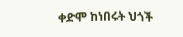ቀድሞ ከነበሩት ህጎች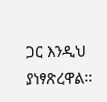ጋር እንዲህ ያነፃጽረዋል፡፡